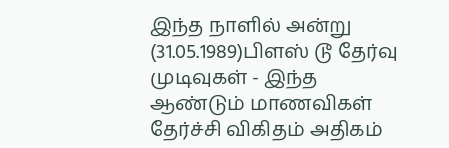இந்த நாளில் அன்று (31.05.1989)பிளஸ் டூ தேர்வு முடிவுகள் - இந்த ஆண்டும் மாணவிகள் தேர்ச்சி விகிதம் அதிகம்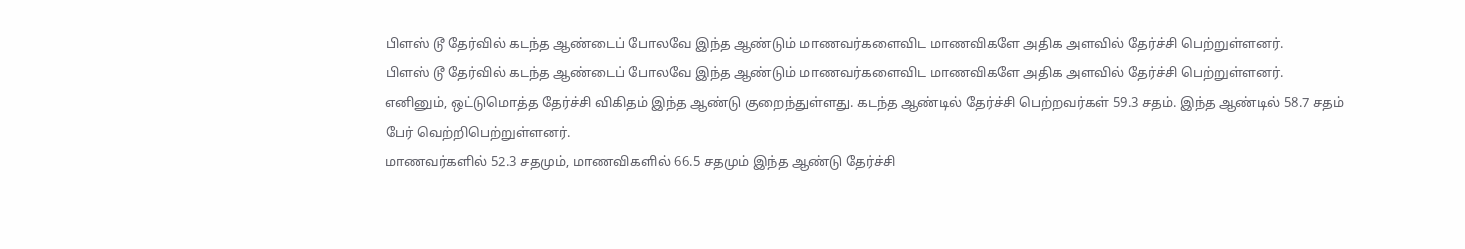பிளஸ் டூ தேர்வில் கடந்த ஆண்டைப் போலவே இந்த ஆண்டும் மாணவர்களைவிட மாணவிகளே அதிக அளவில் தேர்ச்சி பெற்றுள்ளனர்.
பிளஸ் டூ தேர்வில் கடந்த ஆண்டைப் போலவே இந்த ஆண்டும் மாணவர்களைவிட மாணவிகளே அதிக அளவில் தேர்ச்சி பெற்றுள்ளனர்.
எனினும், ஒட்டுமொத்த தேர்ச்சி விகிதம் இந்த ஆண்டு குறைந்துள்ளது. கடந்த ஆண்டில் தேர்ச்சி பெற்றவர்கள் 59.3 சதம். இந்த ஆண்டில் 58.7 சதம் பேர் வெற்றிபெற்றுள்ளனர்.
மாணவர்களில் 52.3 சதமும், மாணவிகளில் 66.5 சதமும் இந்த ஆண்டு தேர்ச்சி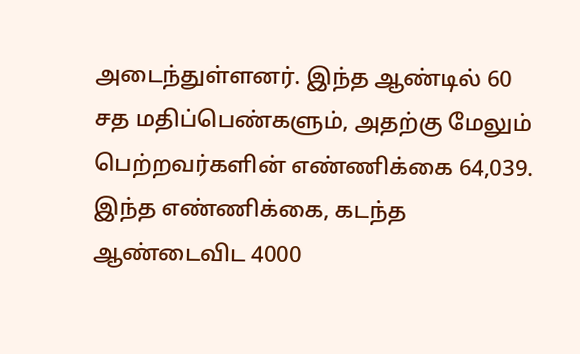அடைந்துள்ளனர். இந்த ஆண்டில் 60 சத மதிப்பெண்களும், அதற்கு மேலும் பெற்றவர்களின் எண்ணிக்கை 64,039. இந்த எண்ணிக்கை, கடந்த ஆண்டைவிட 4000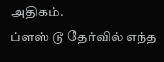அதிகம்.
ப்ளஸ் டூ தேர்வில் எந்த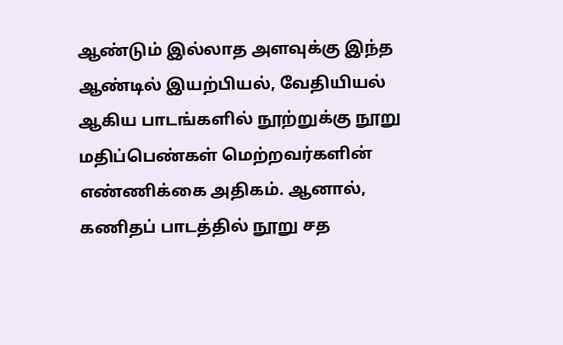ஆண்டும் இல்லாத அளவுக்கு இந்த ஆண்டில் இயற்பியல், வேதியியல் ஆகிய பாடங்களில் நூற்றுக்கு நூறு மதிப்பெண்கள் மெற்றவர்களின் எண்ணிக்கை அதிகம். ஆனால், கணிதப் பாடத்தில் நூறு சத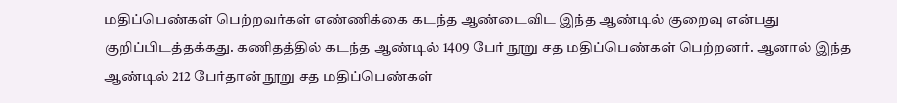மதிப்பெண்கள் பெற்றவர்கள் எண்ணிக்கை கடந்த ஆண்டைவிட இந்த ஆண்டில் குறைவு என்பது குறிப்பிடத்தக்கது. கணிதத்தில் கடந்த ஆண்டில் 1409 பேர் நூறு சத மதிப்பெண்கள் பெற்றனர். ஆனால் இந்த ஆண்டில் 212 பேர்தான் நூறு சத மதிப்பெண்கள்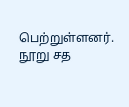பெற்றுள்ளனர்.
நூறு சத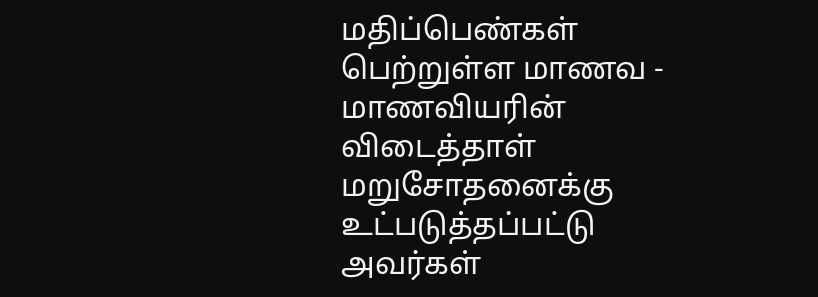மதிப்பெண்கள் பெற்றுள்ள மாணவ - மாணவியரின் விடைத்தாள் மறுசோதனைக்கு உட்படுத்தப்பட்டு அவர்கள்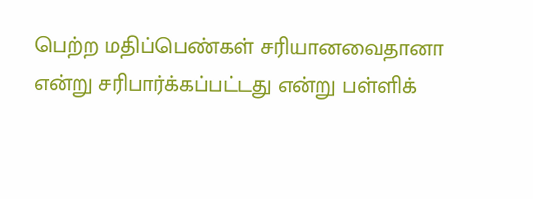பெற்ற மதிப்பெண்கள் சரியானவைதானா என்று சரிபார்க்கப்பட்டது என்று பள்ளிக்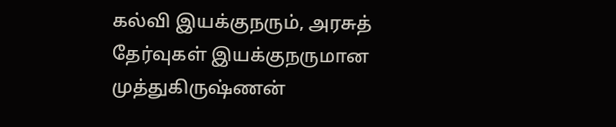கல்வி இயக்குநரும், அரசுத் தேர்வுகள் இயக்குநருமான முத்துகிருஷ்ணன்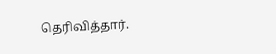தெரிவித்தார்.